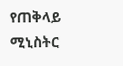የጠቅላይ ሚኒስትር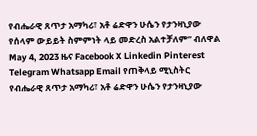የብሔራዊ ጸጥታ አማካሪ፣ አቶ ሬድዋን ሁሴን የታንዛኒያው የሰላም ውይይት ስምምነት ላይ መድረስ አልተቻለም” ብለዋል May 4, 2023 ዜና Facebook X Linkedin Pinterest Telegram Whatsapp Email የጠቅላይ ሚኒስትር የብሔራዊ ጸጥታ አማካሪ፣ አቶ ሬድዋን ሁሴን የታንዛኒያው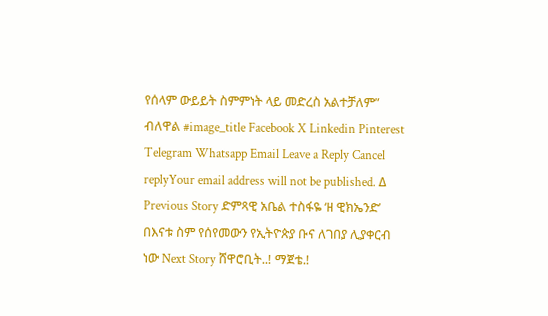የሰላም ውይይት ስምምነት ላይ መድረስ አልተቻለም” ብለዋል #image_title Facebook X Linkedin Pinterest Telegram Whatsapp Email Leave a Reply Cancel replyYour email address will not be published. Δ Previous Story ድምጻዊ አቤል ተስፋዬ ‘ዘ ዊክኤንድ’ በእናቱ ስም የሰየመውን የኢትዮጵያ ቡና ለገበያ ሊያቀርብ ነው Next Story ሸዋሮቢት..! ማጀቴ.!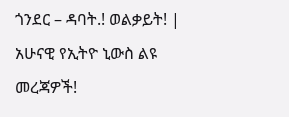ጎንደር – ዳባት.! ወልቃይት! | አሁናዊ የኢትዮ ኒውስ ልዩ መረጃዎች!